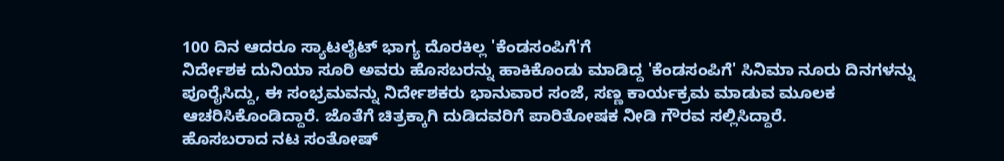100 ದಿನ ಆದರೂ ಸ್ಯಾಟಲೈಟ್ ಭಾಗ್ಯ ದೊರಕಿಲ್ಲ 'ಕೆಂಡಸಂಪಿಗೆ'ಗೆ
ನಿರ್ದೇಶಕ ದುನಿಯಾ ಸೂರಿ ಅವರು ಹೊಸಬರನ್ನು ಹಾಕಿಕೊಂಡು ಮಾಡಿದ್ದ 'ಕೆಂಡಸಂಪಿಗೆ' ಸಿನಿಮಾ ನೂರು ದಿನಗಳನ್ನು ಪೂರೈಸಿದ್ದು, ಈ ಸಂಭ್ರಮವನ್ನು ನಿರ್ದೇಶಕರು ಭಾನುವಾರ ಸಂಜೆ, ಸಣ್ಣ ಕಾರ್ಯಕ್ರಮ ಮಾಡುವ ಮೂಲಕ ಆಚರಿಸಿಕೊಂಡಿದ್ದಾರೆ. ಜೊತೆಗೆ ಚಿತ್ರಕ್ಕಾಗಿ ದುಡಿದವರಿಗೆ ಪಾರಿತೋಷಕ ನೀಡಿ ಗೌರವ ಸಲ್ಲಿಸಿದ್ದಾರೆ.
ಹೊಸಬರಾದ ನಟ ಸಂತೋಷ್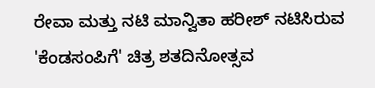ರೇವಾ ಮತ್ತು ನಟಿ ಮಾನ್ವಿತಾ ಹರೀಶ್ ನಟಿಸಿರುವ 'ಕೆಂಡಸಂಪಿಗೆ' ಚಿತ್ರ ಶತದಿನೋತ್ಸವ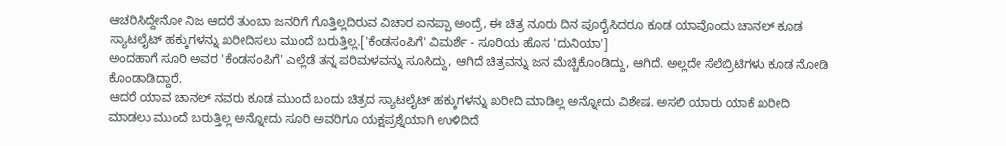ಆಚರಿಸಿದ್ದೇನೋ ನಿಜ ಆದರೆ ತುಂಬಾ ಜನರಿಗೆ ಗೊತ್ತಿಲ್ಲದಿರುವ ವಿಚಾರ ಏನಪ್ಪಾ ಅಂದ್ರೆ, ಈ ಚಿತ್ರ ನೂರು ದಿನ ಪೂರೈಸಿದರೂ ಕೂಡ ಯಾವೊಂದು ಚಾನಲ್ ಕೂಡ ಸ್ಯಾಟಲೈಟ್ ಹಕ್ಕುಗಳನ್ನು ಖರೀದಿಸಲು ಮುಂದೆ ಬರುತ್ತಿಲ್ಲ.['ಕೆಂಡಸಂಪಿಗೆ' ವಿಮರ್ಶೆ - ಸೂರಿಯ ಹೊಸ 'ದುನಿಯಾ']
ಅಂದಹಾಗೆ ಸೂರಿ ಅವರ 'ಕೆಂಡಸಂಪಿಗೆ' ಎಲ್ಲೆಡೆ ತನ್ನ ಪರಿಮಳವನ್ನು ಸೂಸಿದ್ದು, ಆಗಿದೆ ಚಿತ್ರವನ್ನು ಜನ ಮೆಚ್ಚಿಕೊಂಡಿದ್ದು, ಆಗಿದೆ. ಅಲ್ಲದೇ ಸೆಲೆಬ್ರಿಟಿಗಳು ಕೂಡ ನೋಡಿ ಕೊಂಡಾಡಿದ್ದಾರೆ.
ಆದರೆ ಯಾವ ಚಾನಲ್ ನವರು ಕೂಡ ಮುಂದೆ ಬಂದು ಚಿತ್ರದ ಸ್ಯಾಟಲೈಟ್ ಹಕ್ಕುಗಳನ್ನು ಖರೀದಿ ಮಾಡಿಲ್ಲ ಅನ್ನೋದು ವಿಶೇಷ. ಅಸಲಿ ಯಾರು ಯಾಕೆ ಖರೀದಿ ಮಾಡಲು ಮುಂದೆ ಬರುತ್ತಿಲ್ಲ ಅನ್ನೋದು ಸೂರಿ ಅವರಿಗೂ ಯಕ್ಷಪ್ರಶ್ನೆಯಾಗಿ ಉಳಿದಿದೆ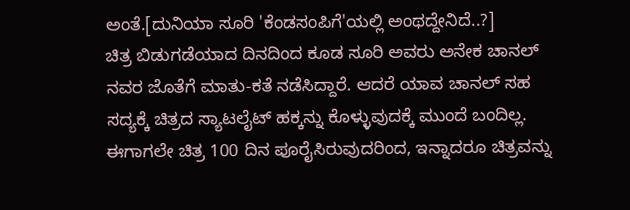ಅಂತೆ.[ದುನಿಯಾ ಸೂರಿ 'ಕೆಂಡಸಂಪಿಗೆ'ಯಲ್ಲಿ ಅಂಥದ್ದೇನಿದೆ..?]
ಚಿತ್ರ ಬಿಡುಗಡೆಯಾದ ದಿನದಿಂದ ಕೂಡ ಸೂರಿ ಅವರು ಅನೇಕ ಚಾನಲ್ ನವರ ಜೊತೆಗೆ ಮಾತು-ಕತೆ ನಡೆಸಿದ್ದಾರೆ. ಆದರೆ ಯಾವ ಚಾನಲ್ ಸಹ ಸದ್ಯಕ್ಕೆ ಚಿತ್ರದ ಸ್ಯಾಟಲೈಟ್ ಹಕ್ಕನ್ನು ಕೊಳ್ಳುವುದಕ್ಕೆ ಮುಂದೆ ಬಂದಿಲ್ಲ. ಈಗಾಗಲೇ ಚಿತ್ರ 100 ದಿನ ಪೂರೈಸಿರುವುದರಿಂದ, ಇನ್ನಾದರೂ ಚಿತ್ರವನ್ನು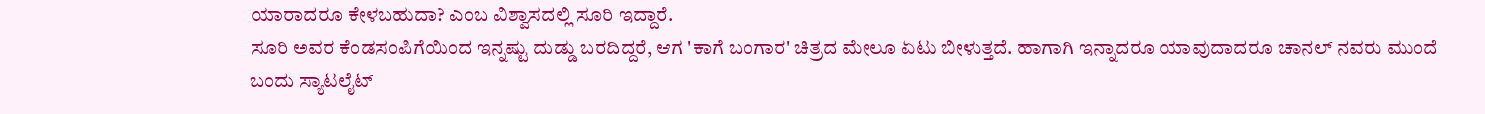ಯಾರಾದರೂ ಕೇಳಬಹುದಾ? ಎಂಬ ವಿಶ್ವಾಸದಲ್ಲಿ ಸೂರಿ ಇದ್ದಾರೆ.
ಸೂರಿ ಅವರ ಕೆಂಡಸಂಪಿಗೆಯಿಂದ ಇನ್ನಷ್ಟು ದುಡ್ಡು ಬರದಿದ್ದರೆ, ಆಗ 'ಕಾಗೆ ಬಂಗಾರ' ಚಿತ್ರದ ಮೇಲೂ ಏಟು ಬೀಳುತ್ತದೆ. ಹಾಗಾಗಿ ಇನ್ನಾದರೂ ಯಾವುದಾದರೂ ಚಾನಲ್ ನವರು ಮುಂದೆ ಬಂದು ಸ್ಯಾಟಲೈಟ್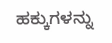ಹಕ್ಕುಗಳನ್ನು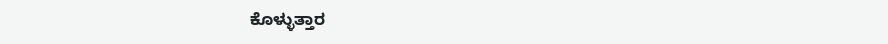ಕೊಳ್ಳುತ್ತಾರ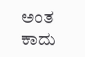ಅಂತ ಕಾದು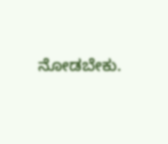ನೋಡಬೇಕು.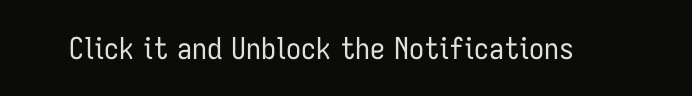Click it and Unblock the Notifications